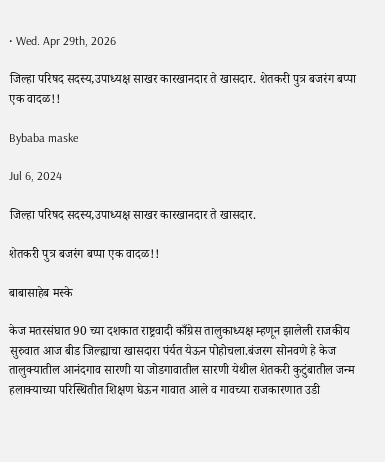• Wed. Apr 29th, 2026

जिल्हा परिषद सदस्य,उपाध्यक्ष साखर कारखानदार ते खासदार. शेतकरी पुत्र बजरंग बप्पा एक वादळ!!

Bybaba maske

Jul 6, 2024

जिल्हा परिषद सदस्य,उपाध्यक्ष साखर कारखानदार ते खासदार.

शेतकरी पुत्र बजरंग बप्पा एक वादळ!!

बाबासाहेब मस्के

केज मतरसंघात 90 च्या दशकात राष्ट्रवादी काँग्रेस तालुकाध्यक्ष म्हणून झालेली राजकीय सुरुवात आज बीड जिल्ह्याचा खासदारा पंर्यत येऊन पोहोचला.बंजरग सोनवणे हे केज तालुक्यातील आनंदगाव सारणी या जोडगावातील सारणी येथील शेतकरी कुटुंबातील जन्म हलाक्याच्या परिस्थितीत शिक्षण घेऊन गावात आले व गावच्या राजकारणात उडी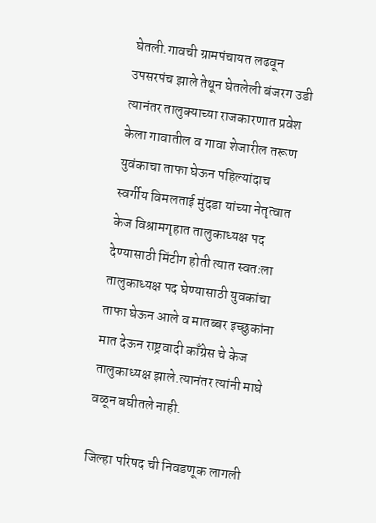घेतली.गावची ग्रामपंचायत लढवून उपसरपंच झाले तेथून घेतलेली बंजरग उडी त्यानंतर तालुक्याच्या राजकारणात प्रवेश केला गावातील व गावा शेजारील तरूण युवंकाचा ताफा घेऊन पहिल्यांदाच स्वर्गीय विमलताई मुंदडा यांच्या नेतृत्वात केज विश्रामगृहात तालुकाध्यक्ष पद देण्यासाठी मिंटीग होती त्यात स्वतःला तालुकाध्यक्ष पद घेण्यासाठी युवकांचा ताफा घेऊन आले व मातब्बर इच्छुकांना मात देऊन राष्ट्रवादी काँग्रेस चे केज तालुकाध्यक्ष झाले.त्यानंतर त्यांनी माघे वळून बघीतले नाही.

जिल्हा परिषद ची निवडणूक लागली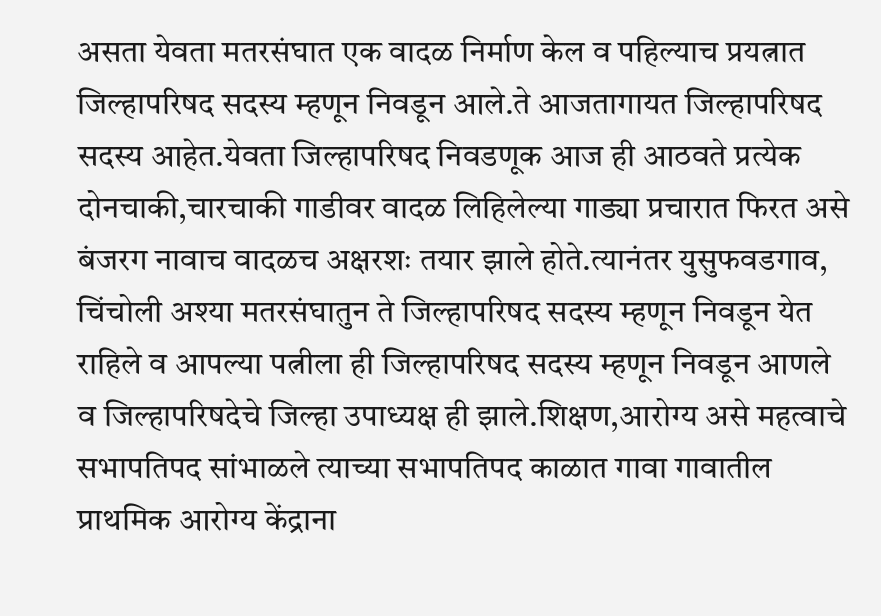असता येवता मतरसंघात एक वादळ निर्माण केल व पहिल्याच प्रयत्नात जिल्हापरिषद सदस्य म्हणून निवडून आले.ते आजतागायत जिल्हापरिषद सदस्य आहेत.येवता जिल्हापरिषद निवडणूक आज ही आठवते प्रत्येक दोनचाकी,चारचाकी गाडीवर वादळ लिहिलेल्या गाड्या प्रचारात फिरत असे बंजरग नावाच वादळच अक्षरशः तयार झाले होते.त्यानंतर युसुफवडगाव, चिंचोली अश्या मतरसंघातुन ते जिल्हापरिषद सदस्य म्हणून निवडून येत राहिले व आपल्या पत्नीला ही जिल्हापरिषद सदस्य म्हणून निवडून आणले व जिल्हापरिषदेचे जिल्हा उपाध्यक्ष ही झाले.शिक्षण,आरोग्य असे महत्वाचे सभापतिपद सांभाळले त्याच्या सभापतिपद काळात गावा गावातील प्राथमिक आरोग्य केंद्राना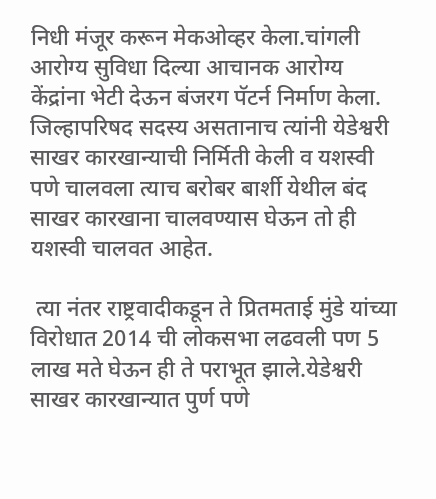निधी मंजूर करून मेकओव्हर केला.चांगली आरोग्य सुविधा दिल्या आचानक आरोग्य केंद्रांना भेटी देऊन बंजरग पॅटर्न निर्माण केला. जिल्हापरिषद सदस्य असतानाच त्यांनी येडेश्वरी साखर कारखान्याची निर्मिती केली व यशस्वी पणे चालवला त्याच बरोबर बार्शी येथील बंद साखर कारखाना चालवण्यास घेऊन तो ही यशस्वी चालवत आहेत.

 त्या नंतर राष्ट्रवादीकडून ते प्रितमताई मुंडे यांच्या विरोधात 2014 ची लोकसभा लढवली पण 5 लाख मते घेऊन ही ते पराभूत झाले.येडेश्वरी साखर कारखान्यात पुर्ण पणे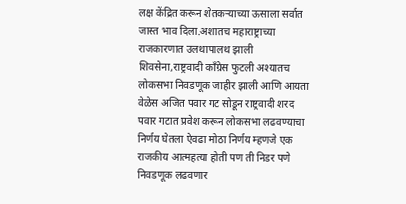लक्ष केंद्रित करून शेतकर्‍याच्या ऊसाला सर्वात जास्त भाव दिला.अशातच महाराष्ट्राच्या राजकारणात उलथापालथ झाली शिवसेना,राष्ट्रवादी काँग्रेस फुटली अश्यातच लोकसभा निवडणूक जाहीर झाली आणि आयता वेळेस अजित पवार गट सोडून राष्ट्रवादी शरद पवार गटात प्रवेश करून लोकसभा लढवण्याचा निर्णय घेतला ऐवढा मोठा निर्णय म्हणजे एक राजकीय आत्महत्या होती पण ती निडर पणे निवडणूक लढवणार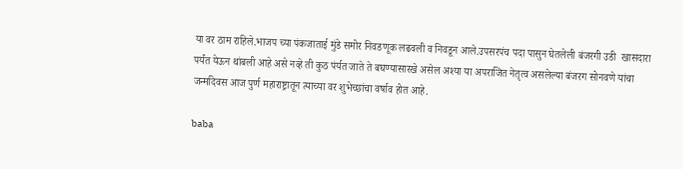या वर ठाम राहिले.भाजप च्या पंकजाताई मुंडे समोर निवडणूक लढवली व निवडून आले.उपसरपंच पदा पासुन घेतलेली बंजरगी उडी  खासदारा पर्यंत येऊन थांबली आहे असे नव्हे ती कुठ पंर्यत जाते ते बघण्यासारखे असेल अश्या या अपराजित नेतृत्व असलेल्या बंजरग सोनवणे यांचा जन्मदिवस आज पुर्ण महाराष्ट्रातून त्याच्या वर शुभेच्छांचा वर्षाव होत आहे.

baba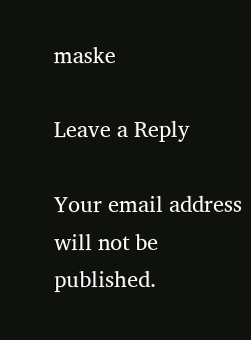maske

Leave a Reply

Your email address will not be published.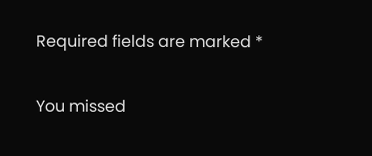Required fields are marked *

You missed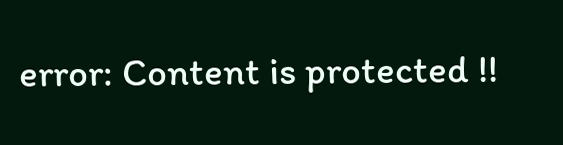error: Content is protected !!